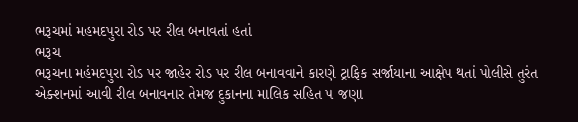ભરૂચમાં મહમદપુરા રોડ પર રીલ બનાવતાં હતાં
ભરૂચ
ભરૂચના મહંમદપુરા રોડ પર જાહેર રોડ પર રીલ બનાવવાને કારણે ટ્રાફિક સર્જાયાના આક્ષેપ થતાં પોલીસે તુરંત એક્શનમાં આવી રીલ બનાવનાર તેમજ દુકાનના માલિક સહિત ૫ જણા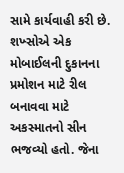સામે કાર્યવાહી કરી છે. શખ્સોએ એક મોબાઈલની દુકાનના પ્રમોશન માટે રીલ બનાવવા માટે અકસ્માતનો સીન ભજવ્યો હતો. જેના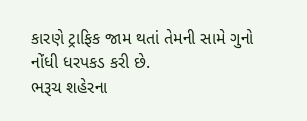કારણે ટ્રાફિક જામ થતાં તેમની સામે ગુનો નોંધી ધરપકડ કરી છે.
ભરૂચ શહેરના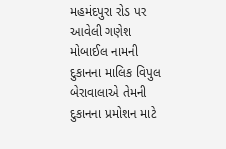મહમંદપુરા રોડ પર આવેલી ગણેશ મોબાઈલ નામની દુકાનના માલિક વિપુલ બેરાવાલાએ તેમની દુકાનના પ્રમોશન માટે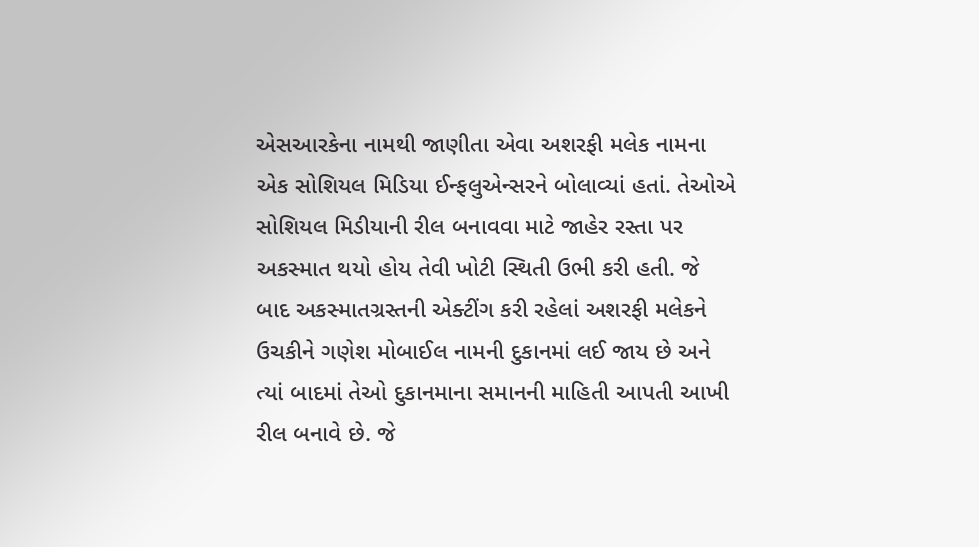એસઆરકેના નામથી જાણીતા એવા અશરફી મલેક નામના એક સોશિયલ મિડિયા ઈન્ફલુએન્સરને બોલાવ્યાં હતાં. તેઓએ સોશિયલ મિડીયાની રીલ બનાવવા માટે જાહેર રસ્તા પર અકસ્માત થયો હોય તેવી ખોટી સ્થિતી ઉભી કરી હતી. જે બાદ અકસ્માતગ્રસ્તની એક્ટીંગ કરી રહેલાં અશરફી મલેકને ઉચકીને ગણેશ મોબાઈલ નામની દુકાનમાં લઈ જાય છે અને ત્યાં બાદમાં તેઓ દુકાનમાના સમાનની માહિતી આપતી આખી રીલ બનાવે છે. જે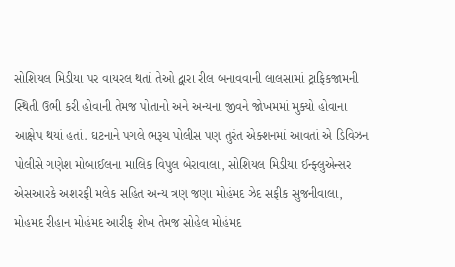સોશિયલ મિડીયા પર વાયરલ થતાં તેઓ દ્વારા રીલ બનાવવાની લાલસામાં ટ્રાફિકજામની સ્થિતી ઉભી કરી હોવાની તેમજ પોતાનો અને અન્યના જીવને જોખમમાં મુક્યો હોવાના આક્ષેપ થયાં હતાં. ઘટનાને પગલે ભરૂચ પોલીસ પણ તુરંત એક્શનમાં આવતાં એ ડિવિઝન પોલીસે ગણેશ મોબાઈલના માલિક વિપુલ બેરાવાલા, સોશિયલ મિડીયા ઈન્ફ્લુએન્સર એસઆરકે અશરફી મલેક સહિત અન્ય ત્રણ જણા મોહંમદ ઝેદ સફીક સુજનીવાલા, મોહમદ રીહાન મોહંમદ આરીફ શેખ તેમજ સોહેલ મોહંમદ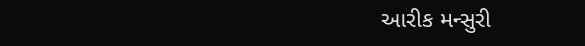આરીક મન્સુરી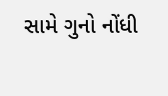સામે ગુનો નોંધી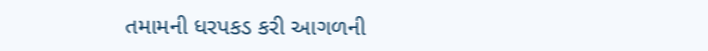તમામની ધરપકડ કરી આગળની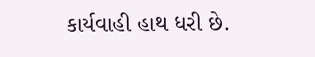કાર્યવાહી હાથ ધરી છે.